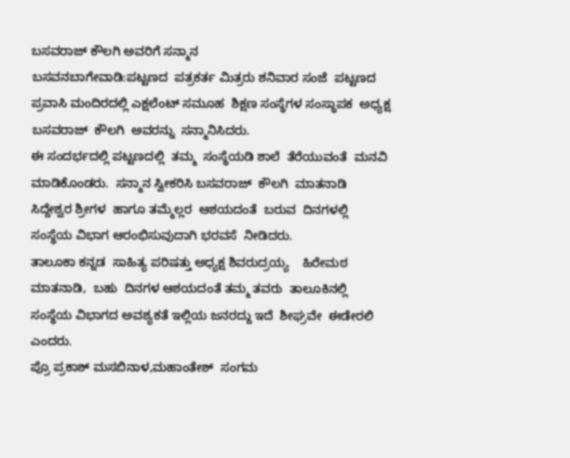ಬಸವರಾಜ್ ಕೌಲಗಿ ಅವರಿಗೆ ಸನ್ಮಾನ
ಬಸವನಬಾಗೇವಾಡಿ:ಪಟ್ಟಣದ  ಪತ್ರಕರ್ತ ಮಿತ್ರರು ಶನಿವಾರ ಸಂಜೆ  ಪಟ್ಟಣದ  ಪ್ರವಾಸಿ ಮಂದಿರದಲ್ಲಿ ಎಕ್ಷಲೆಂಟ್ ಸಮೂಹ  ಶಿಕ್ಷಣ ಸಂಸ್ಥೆಗಳ ಸಂಸ್ಥಾಪಕ  ಅಧ್ಯಕ್ಷ ಬಸವರಾಜ್  ಕೌಲಗಿ  ಅವರನ್ನು  ಸನ್ಮಾನಿಸಿದರು.
ಈ ಸಂದರ್ಭದಲ್ಲಿ ಪಟ್ಟಣದಲ್ಲಿ  ತಮ್ಮ  ಸಂಸ್ಥೆಯಡಿ ಶಾಲೆ  ತೆರೆಯುವಂತೆ  ಮನವಿ  ಮಾಡಿಕೊಂಡರು.  ಸನ್ಮಾನ ಸ್ವೀಕರಿಸಿ ಬಸವರಾಜ್  ಕೌಲಗಿ  ಮಾತನಾಡಿ  ಸಿದ್ದೇಶ್ವರ ಶ್ರೀಗಳ  ಹಾಗೂ ತಮ್ಮೆಲ್ಲರ  ಆಶಯದಂತೆ  ಬರುವ  ದಿನಗಳಲ್ಲಿ ಸಂಸ್ಥೆಯ ವಿಭಾಗ ಆರಂಭಿಸುವುದಾಗಿ ಭರವಸೆ  ನೀಡಿದರು.
ತಾಲೂಕಾ ಕನ್ನಡ  ಸಾಹಿತ್ಯ ಪರಿಷತ್ತು ಅಧ್ಯಕ್ಷ ಶಿವರುದ್ರಯ್ಯ    ಹಿರೇಮಠ  ಮಾತನಾಡಿ,  ಬಹು  ದಿನಗಳ ಆಶಯದಂತೆ ತಮ್ಮ ತವರು  ತಾಲೂಕಿನಲ್ಲಿ  ಸಂಸ್ಥೆಯ ವಿಭಾಗದ ಅವಶ್ಯಕತೆ ಇಲ್ಲಿಯ ಜನರದ್ದು ಇದೆ  ಶೀಘ್ರವೇ  ಈಡೇರಲಿ  ಎಂದರು.
ಪ್ರೊ ಪ್ರಕಾಶ್ ಮಸಬಿನಾಳ,ಮಹಾಂತೇಶ್  ಸಂಗಮ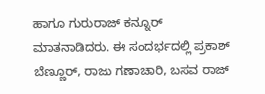ಹಾಗೂ ಗುರುರಾಜ್ ಕನ್ನೂರ್ ಮಾತನಾಡಿದರು. ಈ ಸಂದರ್ಭದಲ್ಲಿ ಪ್ರಕಾಶ್ ಬೆಣ್ಣೂರ್, ರಾಜು ಗಣಾಚಾರಿ, ಬಸವ ರಾಜ್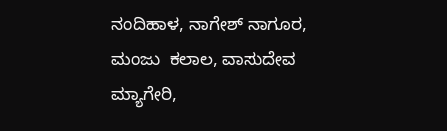ನಂದಿಹಾಳ, ನಾಗೇಶ್ ನಾಗೂರ, ಮಂಜು  ಕಲಾಲ, ವಾಸುದೇವ ಮ್ಯಾಗೇರಿ,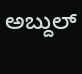ಅಬ್ದುಲ್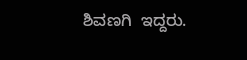ಶಿವಣಗಿ  ಇದ್ದರು.